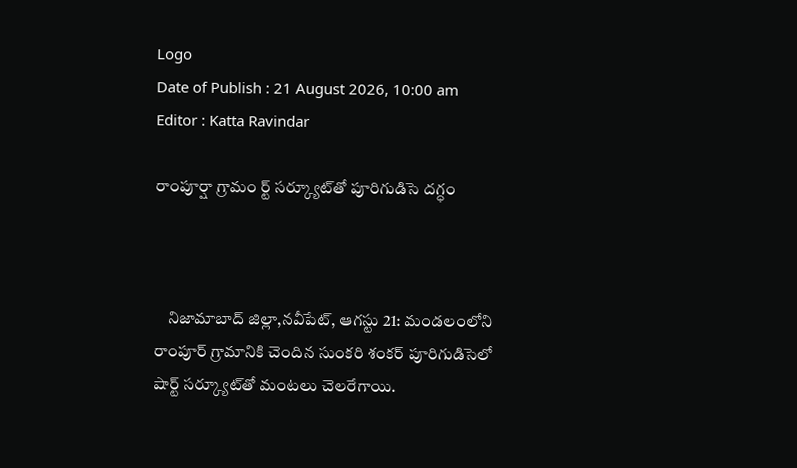Logo
Date of Publish : 21 August 2026, 10:00 am
Editor : Katta Ravindar

రాంపూర్షా గ్రామం ర్ట్‌ సర్క్యూట్‌తో పూరిగుడిసె దగ్ధం



    నిజామాబాద్ జిల్లా,నవీపేట్, ఆగస్టు 21: మండలంలోని రాంపూర్‌ గ్రామానికి చెందిన సుంకరి శంకర్‌ పూరిగుడిసెలో షార్ట్‌ సర్క్యూట్‌తో మంటలు చెలరేగాయి.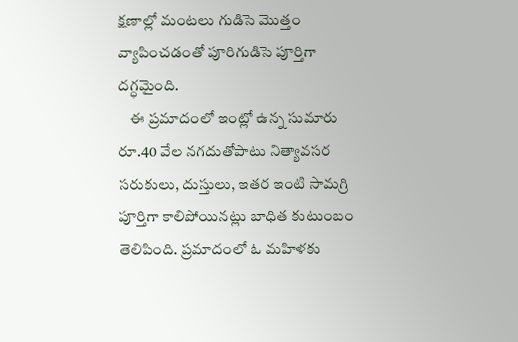క్షణాల్లో మంటలు గుడిసె మొత్తం వ్యాపించడంతో పూరిగుడిసె పూర్తిగా దగ్ధమైంది.
    ఈ ప్రమాదంలో ఇంట్లో ఉన్న సుమారు రూ.40 వేల నగదుతోపాటు నిత్యావసర సరుకులు, దుస్తులు, ఇతర ఇంటి సామగ్రి పూర్తిగా కాలిపోయినట్లు బాధిత కుటుంబం తెలిపింది. ప్రమాదంలో ఓ మహిళకు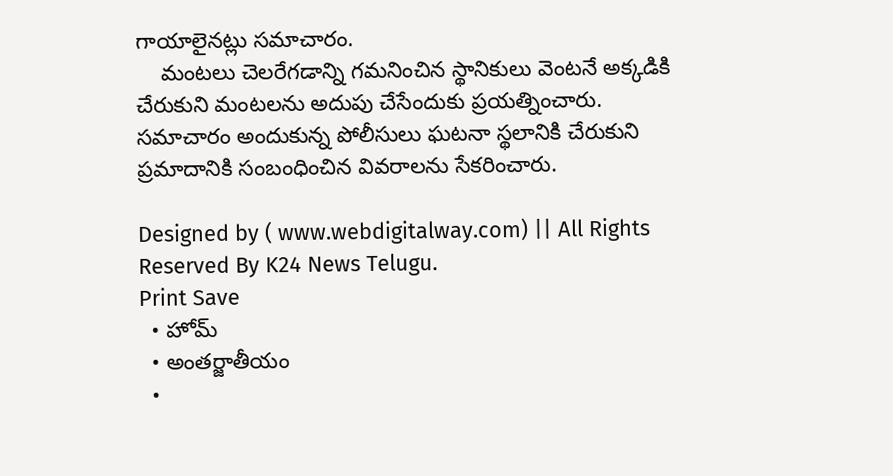గాయాలైనట్లు సమాచారం.
    మంటలు చెలరేగడాన్ని గమనించిన స్థానికులు వెంటనే అక్కడికి చేరుకుని మంటలను అదుపు చేసేందుకు ప్రయత్నించారు. సమాచారం అందుకున్న పోలీసులు ఘటనా స్థలానికి చేరుకుని ప్రమాదానికి సంబంధించిన వివరాలను సేకరించారు.

Designed by ( www.webdigitalway.com) || All Rights Reserved By K24 News Telugu.
Print Save
  • హోమ్
  • అంతర్జాతీయం
  •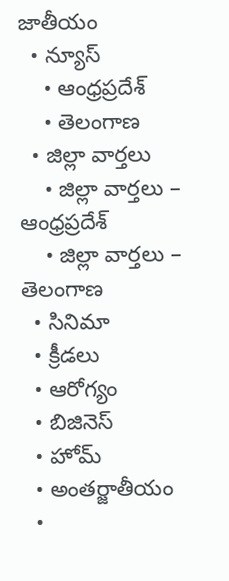జాతీయం
  • న్యూస్
    • ఆంధ్రప్రదేశ్
    • తెలంగాణ
  • జిల్లా వార్తలు
    • జిల్లా వార్తలు – ఆంధ్రప్రదేశ్
    • జిల్లా వార్తలు – తెలంగాణ
  • సినిమా
  • క్రీడలు
  • ఆరోగ్యం
  • బిజినెస్
  • హోమ్
  • అంతర్జాతీయం
  •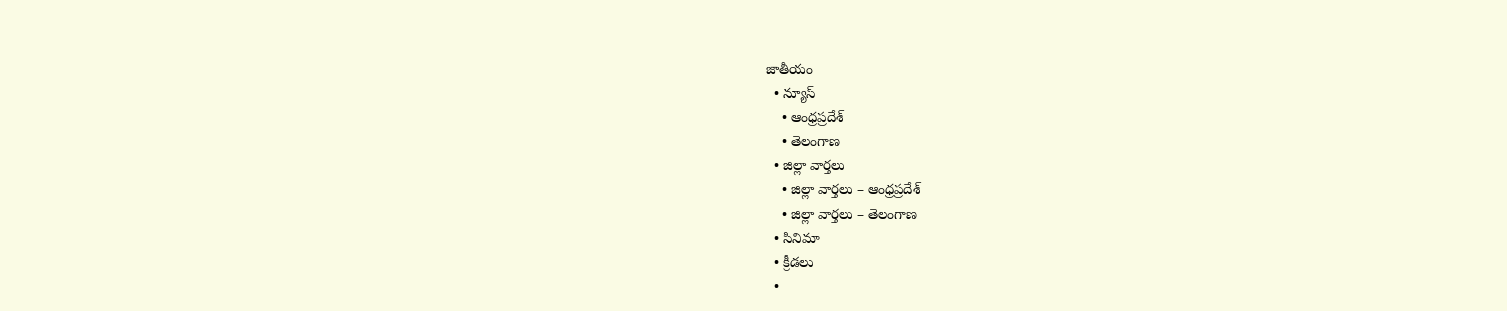జాతీయం
  • న్యూస్
    • ఆంధ్రప్రదేశ్
    • తెలంగాణ
  • జిల్లా వార్తలు
    • జిల్లా వార్తలు – ఆంధ్రప్రదేశ్
    • జిల్లా వార్తలు – తెలంగాణ
  • సినిమా
  • క్రీడలు
  •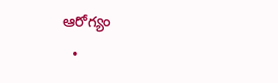ఆరోగ్యం
  •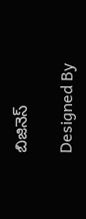బిజినెస్

Designed By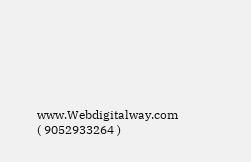www.Webdigitalway.com
( 9052933264 )